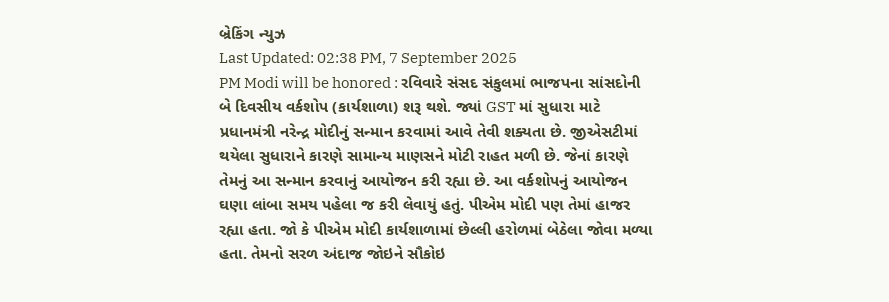બ્રેકિંગ ન્યુઝ
Last Updated: 02:38 PM, 7 September 2025
PM Modi will be honored : રવિવારે સંસદ સંકુલમાં ભાજપના સાંસદોની બે દિવસીય વર્કશોપ (કાર્યશાળા) શરૂ થશે. જ્યાં GST માં સુધારા માટે પ્રધાનમંત્રી નરેન્દ્ર મોદીનું સન્માન કરવામાં આવે તેવી શક્યતા છે. જીએસટીમાં થયેલા સુધારાને કારણે સામાન્ય માણસને મોટી રાહત મળી છે. જેનાં કારણે તેમનું આ સન્માન કરવાનું આયોજન કરી રહ્યા છે. આ વર્કશોપનું આયોજન ઘણા લાંબા સમય પહેલા જ કરી લેવાયું હતું. પીએમ મોદી પણ તેમાં હાજર રહ્યા હતા. જો કે પીએમ મોદી કાર્યશાળામાં છેલ્લી હરોળમાં બેઠેલા જોવા મળ્યા હતા. તેમનો સરળ અંદાજ જોઇને સૌકોઇ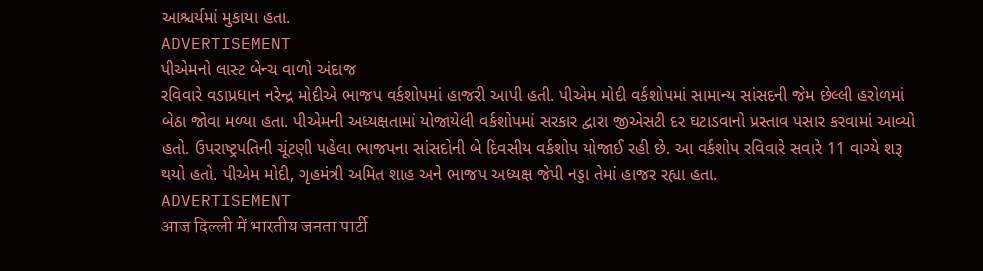આશ્ચર્યમાં મુકાયા હતા.
ADVERTISEMENT
પીએમનો લાસ્ટ બેન્ચ વાળો અંદાજ
રવિવારે વડાપ્રધાન નરેન્દ્ર મોદીએ ભાજપ વર્કશોપમાં હાજરી આપી હતી. પીએમ મોદી વર્કશોપમાં સામાન્ય સાંસદની જેમ છેલ્લી હરોળમાં બેઠા જોવા મળ્યા હતા. પીએમની અધ્યક્ષતામાં યોજાયેલી વર્કશોપમાં સરકાર દ્વારા જીએસટી દર ઘટાડવાનો પ્રસ્તાવ પસાર કરવામાં આવ્યો હતો. ઉપરાષ્ટ્રપતિની ચૂંટણી પહેલા ભાજપના સાંસદોની બે દિવસીય વર્કશોપ યોજાઈ રહી છે. આ વર્કશોપ રવિવારે સવારે 11 વાગ્યે શરૂ થયો હતો. પીએમ મોદી, ગૃહમંત્રી અમિત શાહ અને ભાજપ અધ્યક્ષ જેપી નડ્ડા તેમાં હાજર રહ્યા હતા.
ADVERTISEMENT
आज दिल्ली में भारतीय जनता पार्टी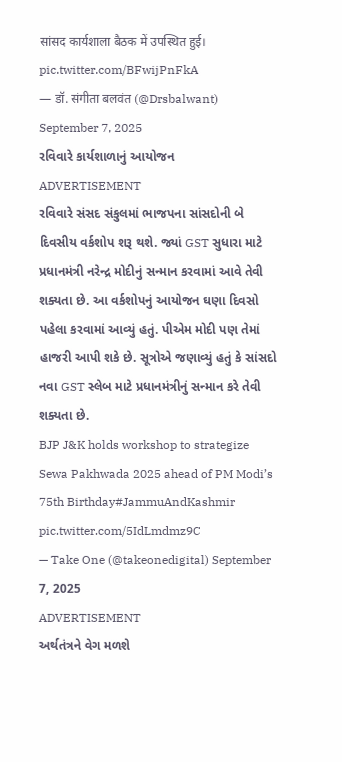सांसद कार्यशाला बैठक में उपस्थित हुई। pic.twitter.com/BFwijPnFkA
— डॉ. संगीता बलवंत (@Drsbalwant) September 7, 2025
રવિવારે કાર્યશાળાનું આયોજન
ADVERTISEMENT
રવિવારે સંસદ સંકુલમાં ભાજપના સાંસદોની બે દિવસીય વર્કશોપ શરૂ થશે. જ્યાં GST સુધારા માટે પ્રધાનમંત્રી નરેન્દ્ર મોદીનું સન્માન કરવામાં આવે તેવી શક્યતા છે. આ વર્કશોપનું આયોજન ઘણા દિવસો પહેલા કરવામાં આવ્યું હતું. પીએમ મોદી પણ તેમાં હાજરી આપી શકે છે. સૂત્રોએ જણાવ્યું હતું કે સાંસદો નવા GST સ્લેબ માટે પ્રધાનમંત્રીનું સન્માન કરે તેવી શક્યતા છે.
BJP J&K holds workshop to strategize Sewa Pakhwada 2025 ahead of PM Modi’s 75th Birthday#JammuAndKashmir pic.twitter.com/5IdLmdmz9C
— Take One (@takeonedigital) September 7, 2025
ADVERTISEMENT
અર્થતંત્રને વેગ મળશે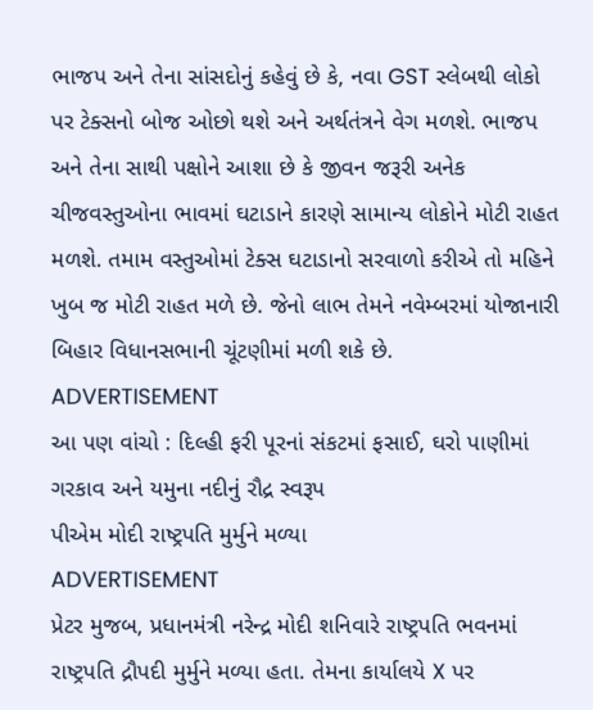ભાજપ અને તેના સાંસદોનું કહેવું છે કે, નવા GST સ્લેબથી લોકો પર ટેક્સનો બોજ ઓછો થશે અને અર્થતંત્રને વેગ મળશે. ભાજપ અને તેના સાથી પક્ષોને આશા છે કે જીવન જરૂરી અનેક ચીજવસ્તુઓના ભાવમાં ઘટાડાને કારણે સામાન્ય લોકોને મોટી રાહત મળશે. તમામ વસ્તુઓમાં ટેક્સ ઘટાડાનો સરવાળો કરીએ તો મહિને ખુબ જ મોટી રાહત મળે છે. જેનો લાભ તેમને નવેમ્બરમાં યોજાનારી બિહાર વિધાનસભાની ચૂંટણીમાં મળી શકે છે.
ADVERTISEMENT
આ પણ વાંચો : દિલ્હી ફરી પૂરનાં સંકટમાં ફસાઈ, ઘરો પાણીમાં ગરકાવ અને યમુના નદીનું રૌદ્ર સ્વરૂપ
પીએમ મોદી રાષ્ટ્રપતિ મુર્મુને મળ્યા
ADVERTISEMENT
પ્રેટર મુજબ, પ્રધાનમંત્રી નરેન્દ્ર મોદી શનિવારે રાષ્ટ્રપતિ ભવનમાં રાષ્ટ્રપતિ દ્રૌપદી મુર્મુને મળ્યા હતા. તેમના કાર્યાલયે X પર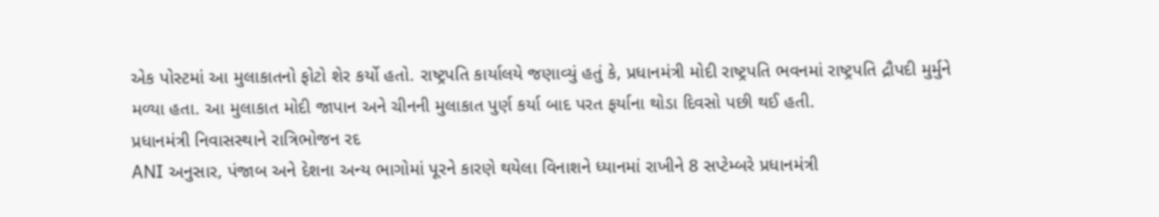એક પોસ્ટમાં આ મુલાકાતનો ફોટો શેર કર્યો હતો. રાષ્ટ્રપતિ કાર્યાલયે જણાવ્યું હતું કે, પ્રધાનમંત્રી મોદી રાષ્ટ્રપતિ ભવનમાં રાષ્ટ્રપતિ દ્રૌપદી મુર્મુને મળ્યા હતા. આ મુલાકાત મોદી જાપાન અને ચીનની મુલાકાત પુર્ણ કર્યા બાદ પરત ફર્યાના થોડા દિવસો પછી થઈ હતી.
પ્રધાનમંત્રી નિવાસસ્થાને રાત્રિભોજન રદ
ANI અનુસાર, પંજાબ અને દેશના અન્ય ભાગોમાં પૂરને કારણે થયેલા વિનાશને ધ્યાનમાં રાખીને 8 સપ્ટેમ્બરે પ્રધાનમંત્રી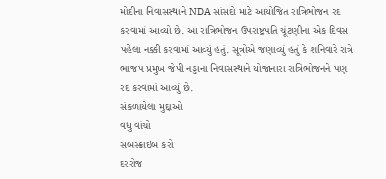મોદીના નિવાસસ્થાને NDA સાંસદો માટે આયોજિત રાત્રિભોજન રદ કરવામાં આવ્યો છે. આ રાત્રિભોજન ઉપરાષ્ટ્રપતિ ચૂંટણીના એક દિવસ પહેલા નક્કી કરવામાં આવ્યું હતું. સૂત્રોએ જણાવ્યું હતું કે શનિવારે રાત્રે ભાજપ પ્રમુખ જેપી નડ્ડાના નિવાસસ્થાને યોજાનારા રાત્રિભોજનને પણ રદ કરવામાં આવ્યું છે.
સંકળાયેલા મુદ્દાઓ
વધુ વાંચો
સબસ્ક્રાઇબ કરો
દરરોજ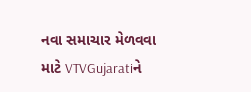નવા સમાચાર મેળવવા માટે VTVGujaratiને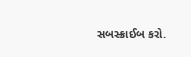સબસ્ક્રાઈબ કરો.